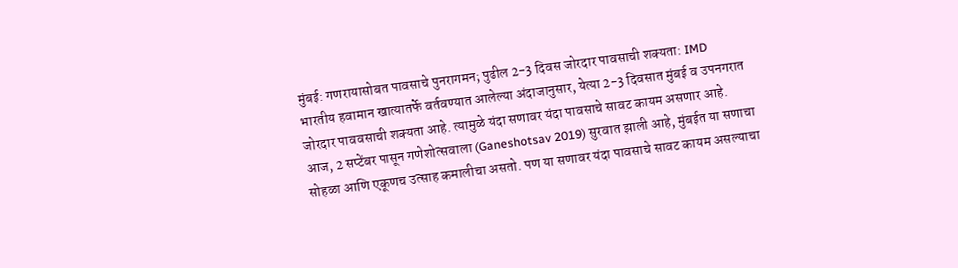मुंबई: गणरायासोबत पावसाचे पुनरागमन; पुढील 2-3 दिवस जोरदार पावसाची शक्यता: IMD
भारतीय हवामान खात्यातर्फे वर्तवण्यात आलेल्या अंदाजानुसार, येत्या 2-3 दिवसात मुंबई व उपनगरात जोरदार पाववसाची शक्यता आहे. त्यामुळे यंदा सणावर यंदा पावसाचे सावट कायम असणार आहे.
आज, 2 सप्टेंबर पासून गणेशोत्सवाला (Ganeshotsav 2019) सुरवात झाली आहे, मुंबईत या सणाचा सोहळा आणि एकूणच उत्साह कमालीचा असतो. पण या सणावर यंदा पावसाचे सावट कायम असल्याचा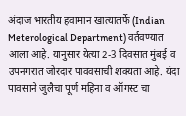अंदाज भारतीय हवामान खात्यातर्फे (Indian Meterological Department) वर्तवण्यात आला आहे. यानुसार येत्या 2-3 दिवसात मुंबई व उपनगरात जोरदार पाववसाची शक्यता आहे. यंदा पावसाने जुलैचा पूर्ण महिना व ऑगस्ट चा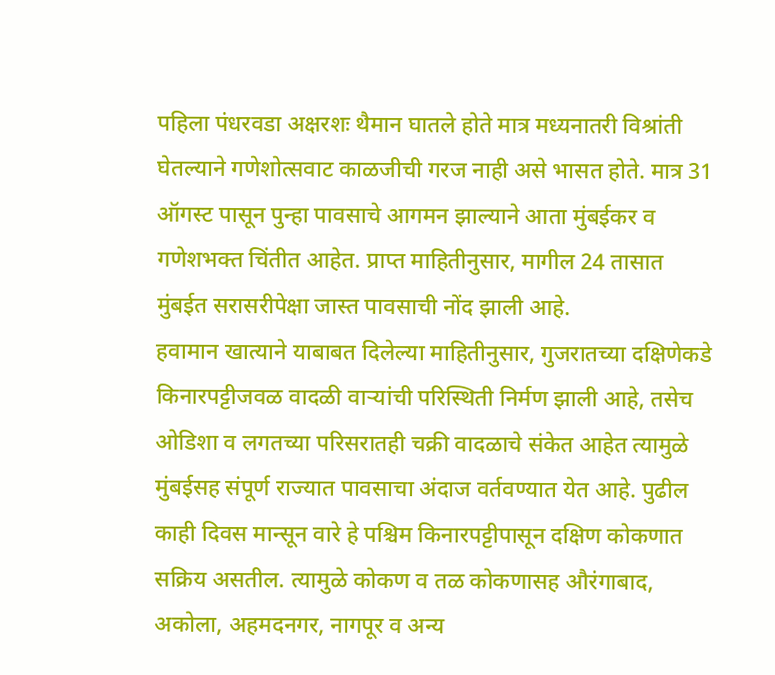पहिला पंधरवडा अक्षरशः थैमान घातले होते मात्र मध्यनातरी विश्रांती घेतल्याने गणेशोत्सवाट काळजीची गरज नाही असे भासत होते. मात्र 31 ऑगस्ट पासून पुन्हा पावसाचे आगमन झाल्याने आता मुंबईकर व गणेशभक्त चिंतीत आहेत. प्राप्त माहितीनुसार, मागील 24 तासात मुंबईत सरासरीपेक्षा जास्त पावसाची नोंद झाली आहे.
हवामान खात्याने याबाबत दिलेल्या माहितीनुसार, गुजरातच्या दक्षिणेकडे किनारपट्टीजवळ वादळी वाऱ्यांची परिस्थिती निर्मण झाली आहे, तसेच ओडिशा व लगतच्या परिसरातही चक्री वादळाचे संकेत आहेत त्यामुळे मुंबईसह संपूर्ण राज्यात पावसाचा अंदाज वर्तवण्यात येत आहे. पुढील काही दिवस मान्सून वारे हे पश्चिम किनारपट्टीपासून दक्षिण कोकणात सक्रिय असतील. त्यामुळे कोकण व तळ कोकणासह औरंगाबाद, अकोला, अहमदनगर, नागपूर व अन्य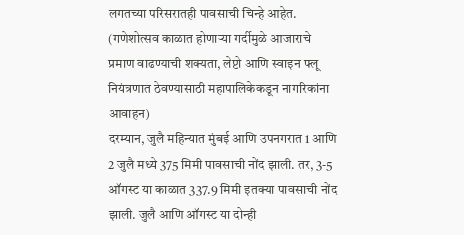लगतच्या परिसरातही पावसाची चिन्हे आहेत. (गणेशोत्सव काळात होणाऱ्या गर्दीमुळे आजाराचे प्रमाण वाढण्याची शक्यता, लेप्टो आणि स्वाइन फ्लू नियंत्रणात ठेवण्यासाठी महापालिकेकडून नागरिकांना आवाहन)
दरम्यान, जुलै महिन्यात मुंबई आणि उपनगरात 1 आणि 2 जुलै मध्ये 375 मिमी पावसाची नोंद झाली. तर, 3-5 ऑगस्ट या काळात 337.9 मिमी इतक्या पावसाची नोंद झाली. जुलै आणि ऑगस्ट या दोन्ही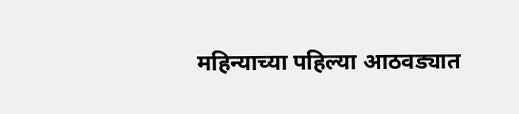महिन्याच्या पहिल्या आठवड्यात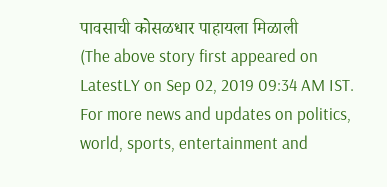पावसाची कोसळधार पाहायला मिळाली
(The above story first appeared on LatestLY on Sep 02, 2019 09:34 AM IST. For more news and updates on politics, world, sports, entertainment and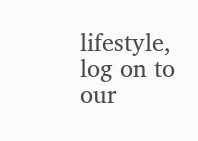lifestyle, log on to our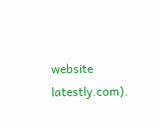website latestly.com).